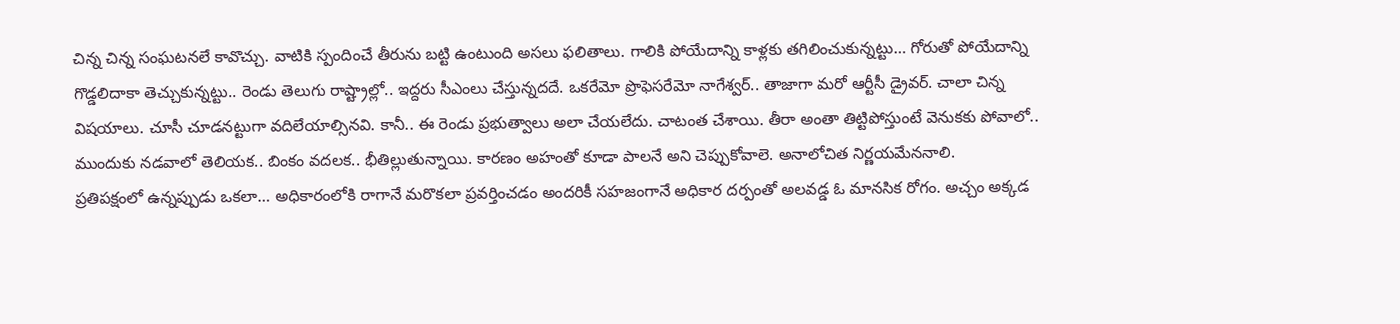చిన్న చిన్న సంఘటనలే కావొచ్చు. వాటికి స్పందించే తీరును బట్టి ఉంటుంది అసలు ఫలితాలు. గాలికి పోయేదాన్ని కాళ్లకు తగిలించుకున్నట్టు… గోరుతో పోయేదాన్ని గొడ్డలిదాకా తెచ్చుకున్నట్టు.. రెండు తెలుగు రాష్ట్రాల్లో.. ఇద్దరు సీఎంలు చేస్తున్నదదే. ఒకరేమో ప్రొఫెసరేమో నాగేశ్వర్.. తాజాగా మరో ఆర్టీసీ డ్రైవర్. చాలా చిన్న విషయాలు. చూసీ చూడనట్టుగా వదిలేయాల్సినవి. కానీ.. ఈ రెండు ప్రభుత్వాలు అలా చేయలేదు. చాటంత చేశాయి. తీరా అంతా తిట్టిపోస్తుంటే వెనుకకు పోవాలో.. ముందుకు నడవాలో తెలియక.. బింకం వదలక.. భీతిల్లుతున్నాయి. కారణం అహంతో కూడా పాలనే అని చెప్పుకోవాలె. అనాలోచిత నిర్ణయమేననాలి.
ప్రతిపక్షంలో ఉన్నప్పుడు ఒకలా… అధికారంలోకి రాగానే మరొకలా ప్రవర్తించడం అందరికీ సహజంగానే అధికార దర్పంతో అలవడ్డ ఓ మానసిక రోగం. అచ్చం అక్కడ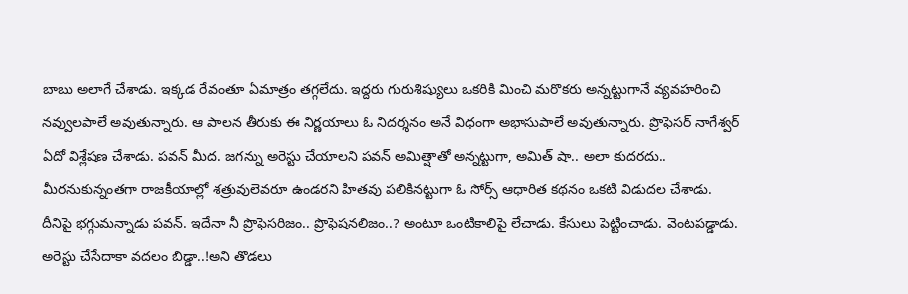బాబు అలాగే చేశాడు. ఇక్కడ రేవంతూ ఏమాత్రం తగ్గలేదు. ఇద్దరు గురుశిష్యులు ఒకరికి మించి మరొకరు అన్నట్టుగానే వ్యవహరించి నవ్వులపాలే అవుతున్నారు. ఆ పాలన తీరుకు ఈ నిర్ణయాలు ఓ నిదర్శనం అనే విధంగా అభాసుపాలే అవుతున్నారు. ప్రొఫెసర్ నాగేశ్వర్ ఏదో విశ్లేషణ చేశాడు. పవన్ మీద. జగన్ను అరెస్టు చేయాలని పవన్ అమిత్షాతో అన్నట్టుగా, అమిత్ షా.. అలా కుదరదు.. మీరనుకున్నంతగా రాజకీయాల్లో శత్రువులెవరూ ఉండరని హితవు పలికినట్టుగా ఓ సోర్స్ ఆధారిత కథనం ఒకటి విడుదల చేశాడు.
దీనిపై భగ్గుమన్నాడు పవన్. ఇదేనా నీ ప్రొఫెసరిజం.. ప్రొఫెషనలిజం..? అంటూ ఒంటికాలిపై లేచాడు. కేసులు పెట్టించాడు. వెంటపడ్డాడు. అరెస్టు చేసేదాకా వదలం బిడ్డా..!అని తొడలు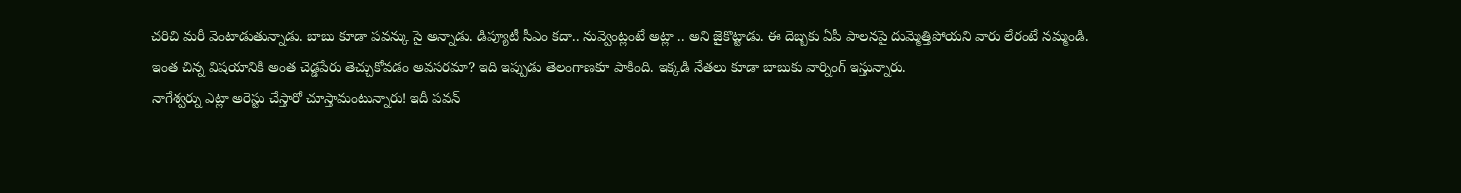చరిచి మరీ వెంటాడుతున్నాడు. బాబు కూడా పవన్కు సై అన్నాడు. డిప్యూటీ సీఎం కదా.. నువ్వెంట్లంటే అట్లా .. అని జైకొట్టాడు. ఈ దెబ్బకు ఏపీ పాలనపై దుమ్మెత్తిపోయని వారు లేరంటే నమ్మండి. ఇంత చిన్న విషయానికి అంత చెడ్డపేరు తెచ్చుకోవడం అవసరమా? ఇది ఇప్పుడు తెలంగాణకూ పాకింది. ఇక్కడి నేతలు కూడా బాబుకు వార్నింగ్ ఇస్తున్నారు.
నాగేశ్వర్ను ఎట్లా అరెస్టు చేస్తారో చూస్తామంటున్నారు! ఇదీ పవన్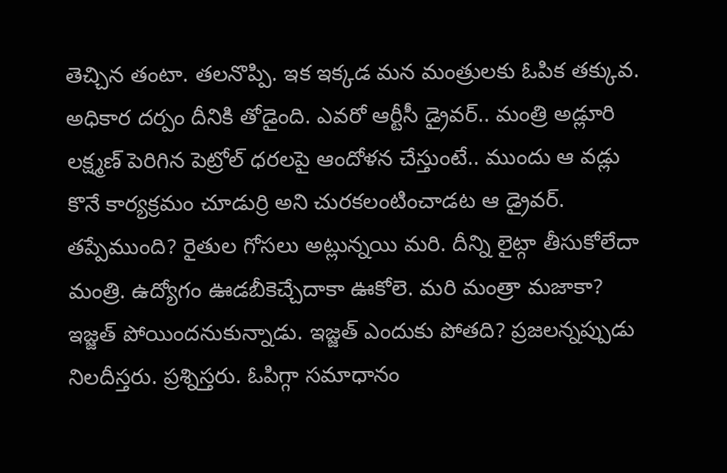తెచ్చిన తంటా. తలనొప్పి. ఇక ఇక్కడ మన మంత్రులకు ఓపిక తక్కువ. అధికార దర్పం దీనికి తోడైంది. ఎవరో ఆర్టీసీ డ్రైవర్.. మంత్రి అడ్లూరి లక్ష్మణ్ పెరిగిన పెట్రోల్ ధరలపై ఆందోళన చేస్తుంటే.. ముందు ఆ వడ్లు కొనే కార్యక్రమం చూడుర్రి అని చురకలంటించాడట ఆ డ్రైవర్. తప్పేముంది? రైతుల గోసలు అట్లున్నయి మరి. దీన్ని లైట్గా తీసుకోలేదా మంత్రి. ఉద్యోగం ఊడబీకెచ్చేదాకా ఊకోలె. మరి మంత్రా మజాకా? ఇజ్జత్ పోయిందనుకున్నాడు. ఇజ్జత్ ఎందుకు పోతది? ప్రజలన్నప్పుడు నిలదీస్తరు. ప్రశ్నిస్తరు. ఓపిగ్గా సమాధానం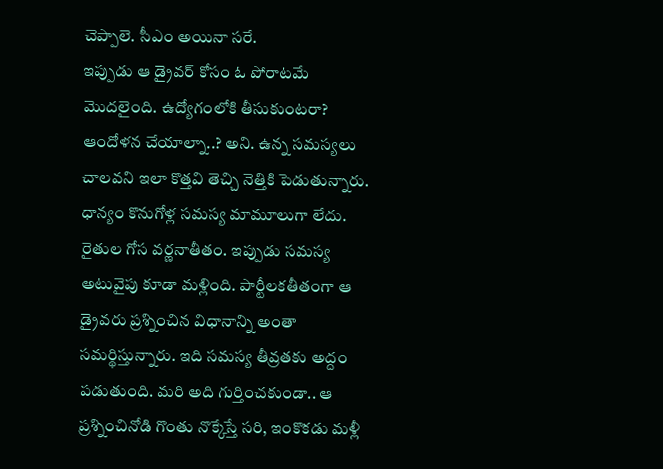చెప్పాలె. సీఎం అయినా సరే.
ఇప్పుడు ఆ డ్రైవర్ కోసం ఓ పోరాటమే మొదలైంది. ఉద్యోగంలోకి తీసుకుంటరా? ఆందోళన చేయాల్నా..? అని. ఉన్న సమస్యలు చాలవని ఇలా కొత్తవి తెచ్చి నెత్తికి పెడుతున్నారు. ధాన్యం కొనుగోళ్ల సమస్య మామూలుగా లేదు. రైతుల గోస వర్ణనాతీతం. ఇప్పుడు సమస్య అటువైపు కూడా మళ్లింది. పార్టీలకతీతంగా ఆ డ్రైవరు ప్రశ్నించిన విధానాన్ని అంతా సమర్థిస్తున్నారు. ఇది సమస్య తీవ్రతకు అద్దం పడుతుంది. మరి అది గుర్తించకుండా.. ఆ ప్రశ్నించినోడి గొంతు నొక్కేస్తే సరి, ఇంకొకడు మళ్లీ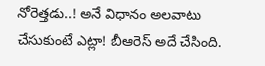నోరెత్తడు..! అనే విధానం అలవాటు చేసుకుంటే ఎట్లా! బీఆరెస్ అదే చేసింది.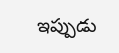ఇప్పుడు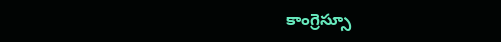కాంగ్రెస్సూ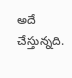అదే చేస్తున్నది.